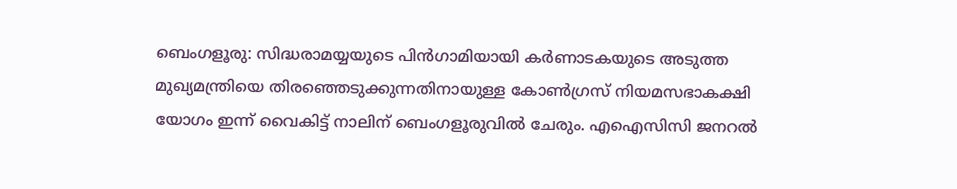ബെംഗളൂരു: സിദ്ധരാമയ്യയുടെ പിൻഗാമിയായി കർണാടകയുടെ അടുത്ത മുഖ്യമന്ത്രിയെ തിരഞ്ഞെടുക്കുന്നതിനായുള്ള കോൺഗ്രസ് നിയമസഭാകക്ഷി യോഗം ഇന്ന് വൈകിട്ട് നാലിന് ബെംഗളൂരുവിൽ ചേരും. എഐസിസി ജനറൽ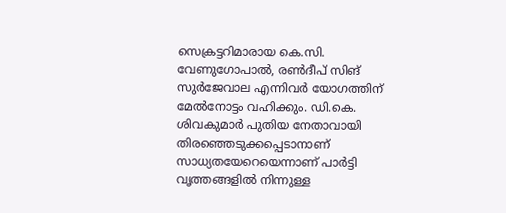സെക്രട്ടറിമാരായ കെ.സി. വേണുഗോപാൽ, രൺദീപ് സിങ് സുർജേവാല എന്നിവർ യോഗത്തിന് മേൽനോട്ടം വഹിക്കും. ഡി.കെ. ശിവകുമാർ പുതിയ നേതാവായി തിരഞ്ഞെടുക്കപ്പെടാനാണ് സാധ്യതയേറെയെന്നാണ് പാർട്ടി വൃത്തങ്ങളിൽ നിന്നുള്ള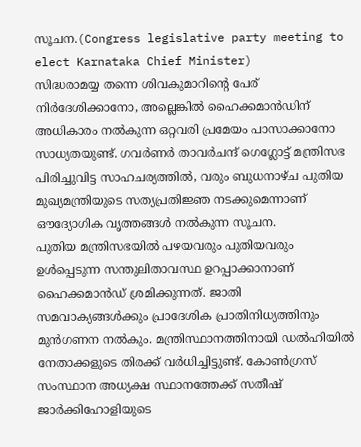സൂചന.(Congress legislative party meeting to elect Karnataka Chief Minister)
സിദ്ധരാമയ്യ തന്നെ ശിവകുമാറിന്റെ പേര് നിർദേശിക്കാനോ, അല്ലെങ്കിൽ ഹൈക്കമാൻഡിന് അധികാരം നൽകുന്ന ഒറ്റവരി പ്രമേയം പാസാക്കാനോ സാധ്യതയുണ്ട്. ഗവർണർ താവർചന്ദ് ഗെഗ്ലോട്ട് മന്ത്രിസഭ പിരിച്ചുവിട്ട സാഹചര്യത്തിൽ, വരും ബുധനാഴ്ച പുതിയ മുഖ്യമന്ത്രിയുടെ സത്യപ്രതിജ്ഞ നടക്കുമെന്നാണ് ഔദ്യോഗിക വൃത്തങ്ങൾ നൽകുന്ന സൂചന.
പുതിയ മന്ത്രിസഭയിൽ പഴയവരും പുതിയവരും ഉൾപ്പെടുന്ന സന്തുലിതാവസ്ഥ ഉറപ്പാക്കാനാണ് ഹൈക്കമാൻഡ് ശ്രമിക്കുന്നത്. ജാതി സമവാക്യങ്ങൾക്കും പ്രാദേശിക പ്രാതിനിധ്യത്തിനും മുൻഗണന നൽകും. മന്ത്രിസ്ഥാനത്തിനായി ഡൽഹിയിൽ നേതാക്കളുടെ തിരക്ക് വർധിച്ചിട്ടുണ്ട്. കോൺഗ്രസ് സംസ്ഥാന അധ്യക്ഷ സ്ഥാനത്തേക്ക് സതീഷ് ജാർക്കിഹോളിയുടെ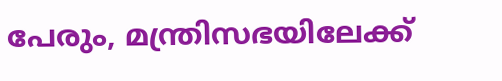പേരും, മന്ത്രിസഭയിലേക്ക്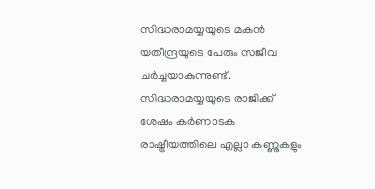സിദ്ധരാമയ്യയുടെ മകൻ യതീന്ദ്രയുടെ പേരും സജീവ ചർച്ചയാകുന്നുണ്ട്. സിദ്ധരാമയ്യയുടെ രാജിക്ക് ശേഷം കർണാടക രാഷ്ട്രീയത്തിലെ എല്ലാ കണ്ണുകളും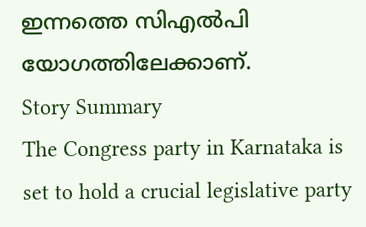ഇന്നത്തെ സിഎൽപി യോഗത്തിലേക്കാണ്.
Story Summary
The Congress party in Karnataka is set to hold a crucial legislative party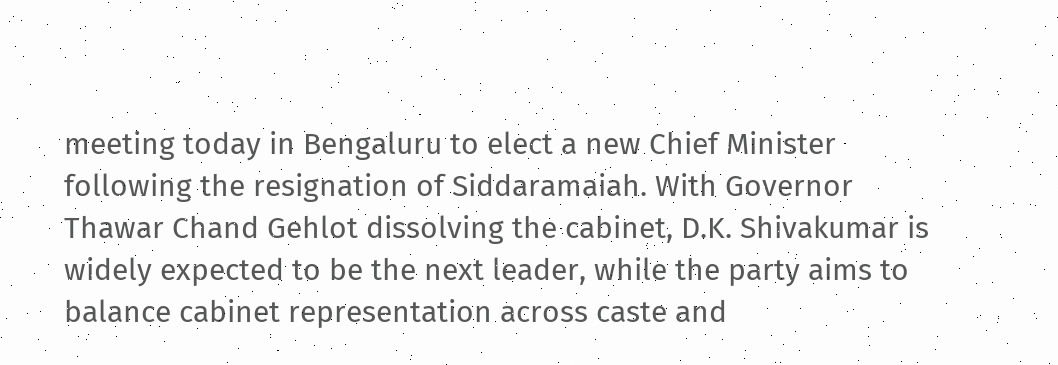meeting today in Bengaluru to elect a new Chief Minister following the resignation of Siddaramaiah. With Governor Thawar Chand Gehlot dissolving the cabinet, D.K. Shivakumar is widely expected to be the next leader, while the party aims to balance cabinet representation across caste and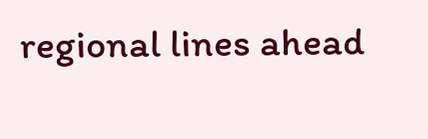regional lines ahead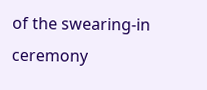of the swearing-in ceremony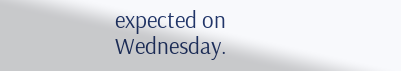expected on Wednesday.